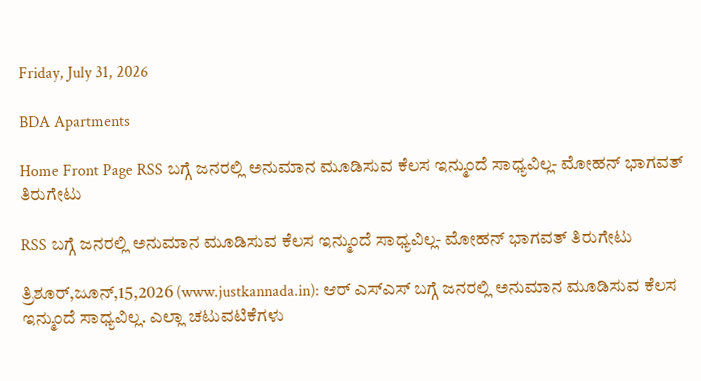Friday, July 31, 2026

BDA Apartments

Home Front Page RSS ಬಗ್ಗೆ ಜನರಲ್ಲಿ ಅನುಮಾನ ಮೂಡಿಸುವ ಕೆಲಸ ಇನ್ಮುಂದೆ ಸಾಧ್ಯವಿಲ್ಲ- ಮೋಹನ್ ಭಾಗವತ್ ತಿರುಗೇಟು

RSS ಬಗ್ಗೆ ಜನರಲ್ಲಿ ಅನುಮಾನ ಮೂಡಿಸುವ ಕೆಲಸ ಇನ್ಮುಂದೆ ಸಾಧ್ಯವಿಲ್ಲ- ಮೋಹನ್ ಭಾಗವತ್ ತಿರುಗೇಟು

ತ್ರಿಶೂರ್,ಜೂನ್,15,2026 (www.justkannada.in): ಆರ್ ಎಸ್ಎಸ್ ಬಗ್ಗೆ ಜನರಲ್ಲಿ ಅನುಮಾನ ಮೂಡಿಸುವ ಕೆಲಸ ಇನ್ಮುಂದೆ ಸಾಧ್ಯವಿಲ್ಲ. ಎಲ್ಲಾ ಚಟುವಟಿಕೆಗಳು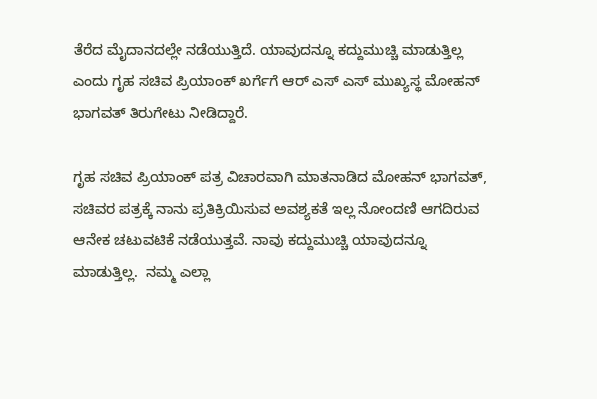ತೆರೆದ ಮೈದಾನದಲ್ಲೇ ನಡೆಯುತ್ತಿದೆ. ಯಾವುದನ್ನೂ ಕದ್ದುಮುಚ್ಚಿ ಮಾಡುತ್ತಿಲ್ಲ ಎಂದು ಗೃಹ ಸಚಿವ ಪ್ರಿಯಾಂಕ್ ಖರ್ಗೆಗೆ ಆರ್ ಎಸ್ ಎಸ್ ಮುಖ್ಯಸ್ಥ ಮೋಹನ್ ಭಾಗವತ್ ತಿರುಗೇಟು ನೀಡಿದ್ದಾರೆ.

ಗೃಹ ಸಚಿವ ಪ್ರಿಯಾಂಕ್ ಪತ್ರ ವಿಚಾರವಾಗಿ ಮಾತನಾಡಿದ ಮೋಹನ್ ಭಾಗವತ್,  ಸಚಿವರ ಪತ್ರಕ್ಕೆ ನಾನು ಪ್ರತಿಕ್ರಿಯಿಸುವ ಅವಶ್ಯಕತೆ ಇಲ್ಲ ನೋಂದಣಿ ಆಗದಿರುವ ಆನೇಕ ಚಟುವಟಿಕೆ ನಡೆಯುತ್ತವೆ. ನಾವು ಕದ್ದುಮುಚ್ಚಿ ಯಾವುದನ್ನೂ ಮಾಡುತ್ತಿಲ್ಲ.  ನಮ್ಮ ಎಲ್ಲಾ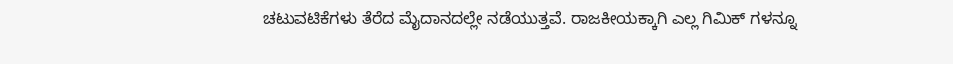ಚಟುವಟಿಕೆಗಳು ತೆರೆದ ಮೈದಾನದಲ್ಲೇ ನಡೆಯುತ್ತವೆ. ರಾಜಕೀಯಕ್ಕಾಗಿ ಎಲ್ಲ ಗಿಮಿಕ್ ಗಳನ್ನೂ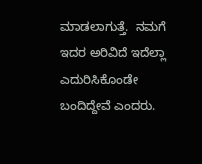ಮಾಡಲಾಗುತ್ತೆ.  ನಮಗೆ ಇದರ ಅರಿವಿದೆ ಇದೆಲ್ಲಾ ಎದುರಿಸಿಕೊಂಡೇ ಬಂದಿದ್ದೇವೆ ಎಂದರು.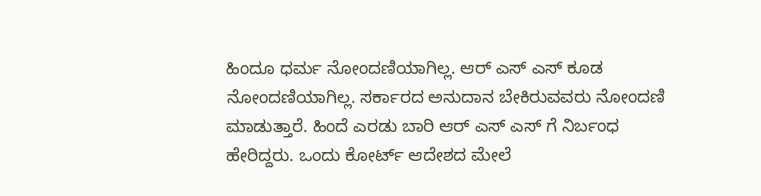ಹಿಂದೂ ಧರ್ಮ ನೋಂದಣಿಯಾಗಿಲ್ಲ. ಆರ್ ಎಸ್ ಎಸ್ ಕೂಡ ನೋಂದಣಿಯಾಗಿಲ್ಲ. ಸರ್ಕಾರದ ಅನುದಾನ ಬೇಕಿರುವವರು ನೋಂದಣಿ ಮಾಡುತ್ತಾರೆ. ಹಿಂದೆ ಎರಡು ಬಾರಿ ಆರ್ ಎಸ್ ಎಸ್ ಗೆ ನಿರ್ಬಂಧ ಹೇರಿದ್ದರು. ಒಂದು ಕೋರ್ಟ್ ಆದೇಶದ ಮೇಲೆ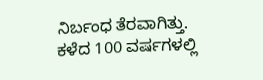ನಿರ್ಬಂಧ ತೆರವಾಗಿತ್ತು.  ಕಳೆದ 100 ವರ್ಷಗಳಲ್ಲಿ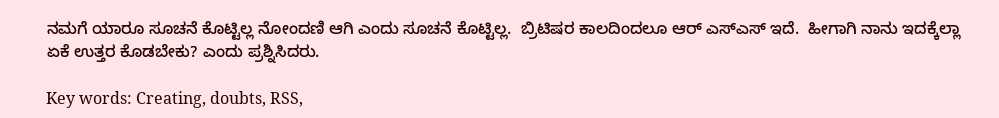ನಮಗೆ ಯಾರೂ ಸೂಚನೆ ಕೊಟ್ಟಿಲ್ಲ ನೋಂದಣಿ ಆಗಿ ಎಂದು ಸೂಚನೆ ಕೊಟ್ಟಿಲ್ಲ.  ಬ್ರಿಟಿಷರ ಕಾಲದಿಂದಲೂ ಆರ್ ಎಸ್ಎಸ್ ಇದೆ.  ಹೀಗಾಗಿ ನಾನು ಇದಕ್ಕೆಲ್ಲಾ ಏಕೆ ಉತ್ತರ ಕೊಡಬೇಕು? ಎಂದು ಪ್ರಶ್ನಿಸಿದರು.

Key words: Creating, doubts, RSS,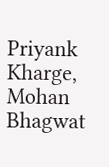Priyank Kharge, Mohan Bhagwat